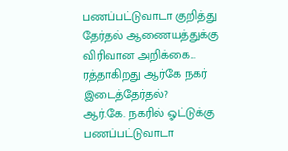பணப்பட்டுவாடா குறித்து தேர்தல் ஆணையத்துக்கு விரிவான அறிக்கை... ரத்தாகிறது ஆர்கே நகர் இடைத்தேர்தல்?
ஆர்.கே. நகரில் ஓட்டுக்கு பணப்பட்டுவாடா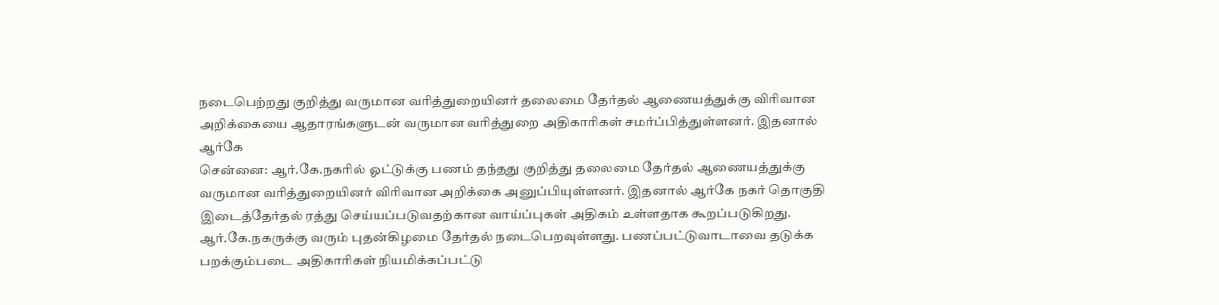நடைபெற்றது குறித்து வருமான வரித்துறையினர் தலைமை தேர்தல் ஆணையத்துக்கு விரிவான அறிக்கையை ஆதாரங்களுடன் வருமான வரித்துறை அதிகாரிகள் சமர்ப்பித்துள்ளனர். இதனால் ஆர்கே
சென்னை: ஆர்.கே.நகரில் ஓட்டுக்கு பணம் தந்தது குறித்து தலைமை தேர்தல் ஆணையத்துக்கு வருமான வரித்துறையினர் விரிவான அறிக்கை அனுப்பியுள்ளனர். இதனால் ஆர்கே நகர் தொகுதி இடைத்தேர்தல் ரத்து செய்யப்படுவதற்கான வாய்ப்புகள் அதிகம் உள்ளதாக கூறப்படுகிறது.
ஆர்.கே.நகருக்கு வரும் புதன்கிழமை தேர்தல் நடைபெறவுள்ளது. பணப்பட்டுவாடாவை தடுக்க பறக்கும்படை அதிகாரிகள் நியமிக்கப்பட்டு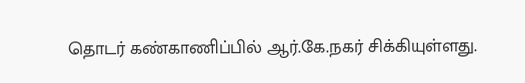தொடர் கண்காணிப்பில் ஆர்.கே.நகர் சிக்கியுள்ளது.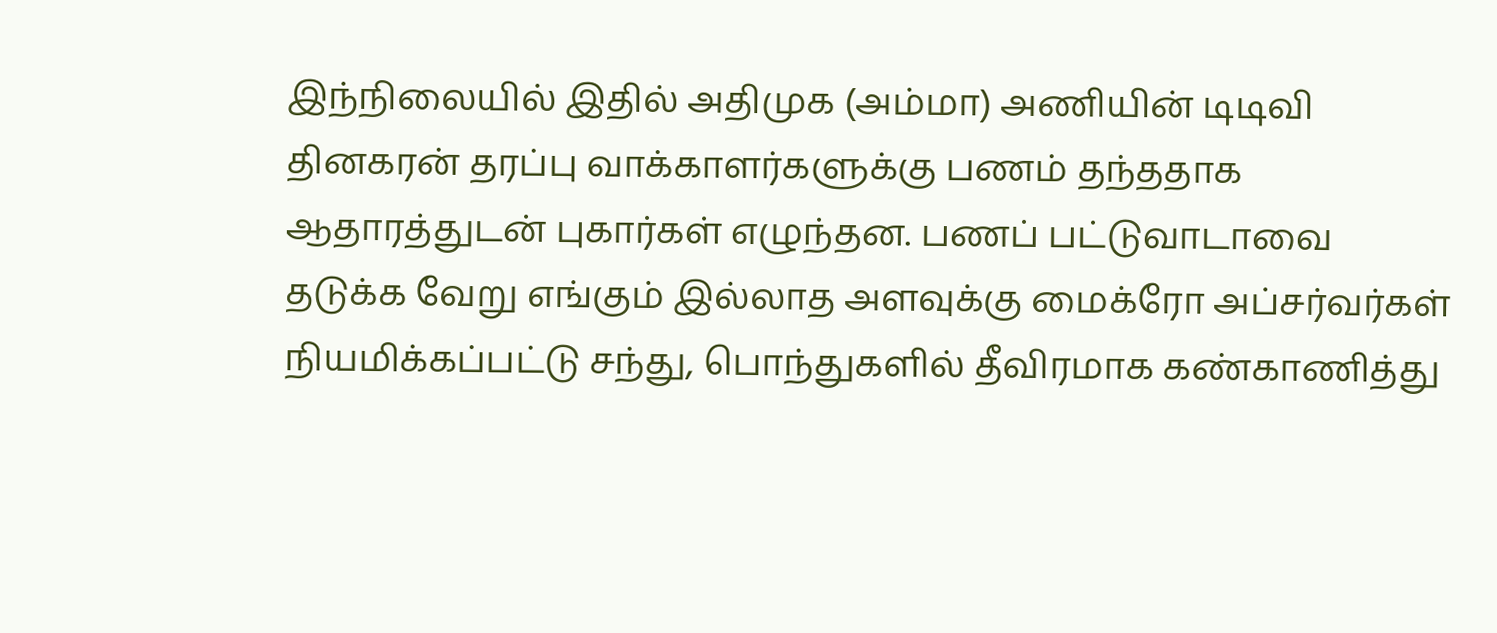இந்நிலையில் இதில் அதிமுக (அம்மா) அணியின் டிடிவி தினகரன் தரப்பு வாக்காளர்களுக்கு பணம் தந்ததாக ஆதாரத்துடன் புகார்கள் எழுந்தன. பணப் பட்டுவாடாவை தடுக்க வேறு எங்கும் இல்லாத அளவுக்கு மைக்ரோ அப்சர்வர்கள் நியமிக்கப்பட்டு சந்து, பொந்துகளில் தீவிரமாக கண்காணித்து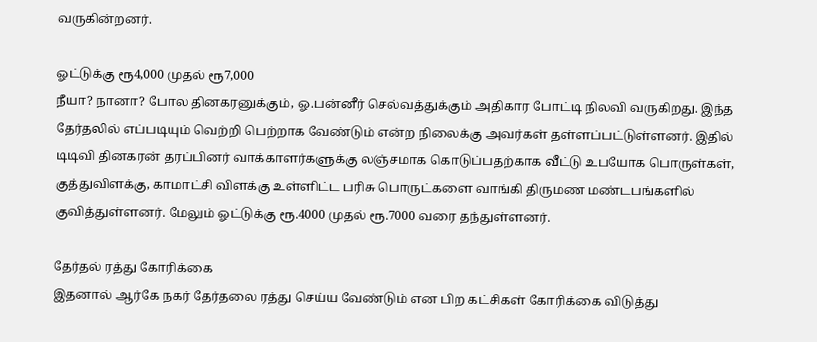வருகின்றனர்.

ஓட்டுக்கு ரூ4,000 முதல் ரூ7,000
நீயா? நானா? போல தினகரனுக்கும், ஓ.பன்னீர் செல்வத்துக்கும் அதிகார போட்டி நிலவி வருகிறது. இந்த தேர்தலில் எப்படியும் வெற்றி பெற்றாக வேண்டும் என்ற நிலைக்கு அவர்கள் தள்ளப்பட்டுள்ளனர். இதில் டிடிவி தினகரன் தரப்பினர் வாக்காளர்களுக்கு லஞ்சமாக கொடுப்பதற்காக வீட்டு உபயோக பொருள்கள், குத்துவிளக்கு, காமாட்சி விளக்கு உள்ளிட்ட பரிசு பொருட்களை வாங்கி திருமண மண்டபங்களில் குவித்துள்ளனர். மேலும் ஓட்டுக்கு ரூ.4000 முதல் ரூ.7000 வரை தந்துள்ளனர்.

தேர்தல் ரத்து கோரிக்கை
இதனால் ஆர்கே நகர் தேர்தலை ரத்து செய்ய வேண்டும் என பிற கட்சிகள் கோரிக்கை விடுத்து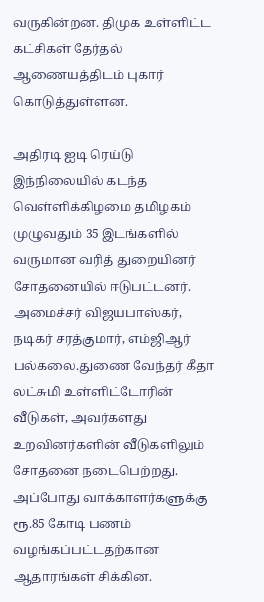வருகின்றன. திமுக உள்ளிட்ட கட்சிகள் தேர்தல் ஆணையத்திடம் புகார் கொடுத்துள்ளன.

அதிரடி ஐடி ரெய்டு
இந்நிலையில் கடந்த வெள்ளிக்கிழமை தமிழகம் முழுவதும் 35 இடங்களில் வருமான வரித் துறையினர் சோதனையில் ஈடுபட்டனர். அமைச்சர் விஜயபாஸ்கர், நடிகர் சரத்குமார், எம்ஜிஆர் பல்கலை.துணை வேந்தர் கீதா லட்சுமி உள்ளிட்டோரின் வீடுகள், அவர்களது உறவினர்களின் வீடுகளிலும் சோதனை நடைபெற்றது. அப்போது வாக்காளர்களுக்கு ரூ.85 கோடி பணம் வழங்கப்பட்டதற்கான ஆதாரங்கள் சிக்கின.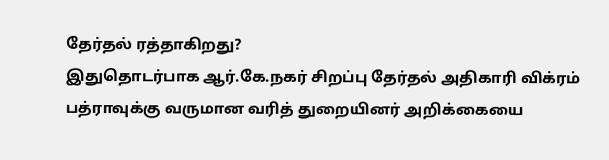தேர்தல் ரத்தாகிறது?
இதுதொடர்பாக ஆர்.கே.நகர் சிறப்பு தேர்தல் அதிகாரி விக்ரம் பத்ராவுக்கு வருமான வரித் துறையினர் அறிக்கையை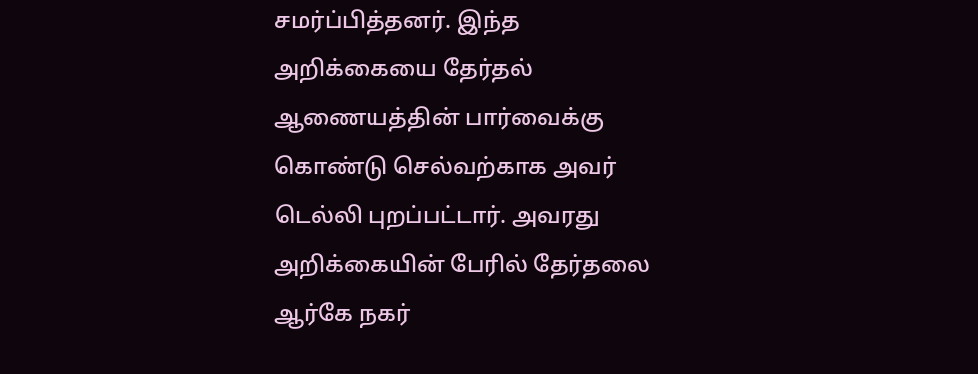சமர்ப்பித்தனர். இந்த அறிக்கையை தேர்தல் ஆணையத்தின் பார்வைக்கு கொண்டு செல்வற்காக அவர் டெல்லி புறப்பட்டார். அவரது அறிக்கையின் பேரில் தேர்தலை ஆர்கே நகர்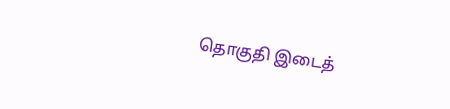தொகுதி இடைத்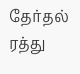தேர்தல் ரத்து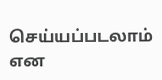செய்யப்படலாம் என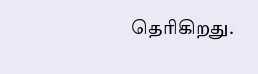தெரிகிறது.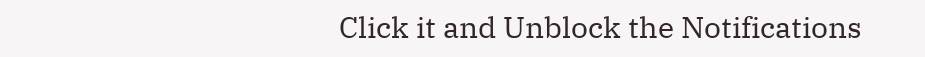Click it and Unblock the Notifications